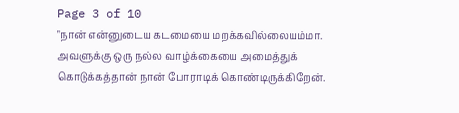Page 3 of 10
"நான் என்னுடைய கடமையை மறக்கவில்லையம்மா. அவளுக்கு ஒரு நல்ல வாழ்க்கையை அமைத்துக் கொடுக்கத்தான் நான் போராடிக் கொண்டிருக்கிறேன்.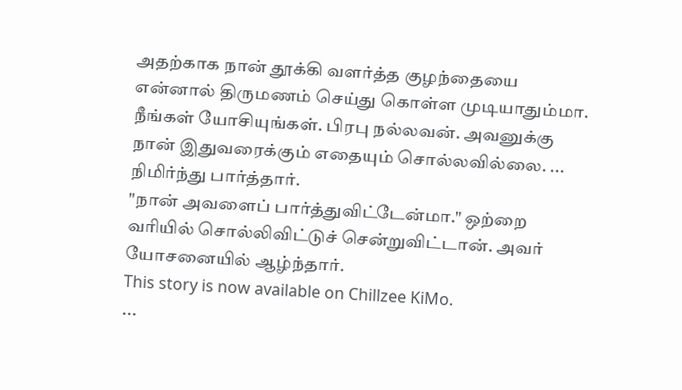அதற்காக நான் தூக்கி வளர்த்த குழந்தையை என்னால் திருமணம் செய்து கொள்ள முடியாதும்மா. நீங்கள் யோசியுங்கள். பிரபு நல்லவன். அவனுக்கு நான் இதுவரைக்கும் எதையும் சொல்லவில்லை. ... நிமிர்ந்து பார்த்தார்.
"நான் அவளைப் பார்த்துவிட்டேன்மா." ஒற்றை வரியில் சொல்லிவிட்டுச் சென்றுவிட்டான். அவர் யோசனையில் ஆழ்ந்தார்.
This story is now available on Chillzee KiMo.
...